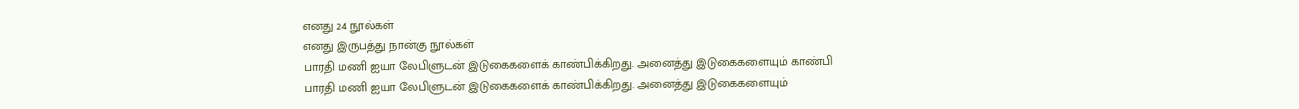எனது 24 நூல்கள்
எனது இருபத்து நான்கு நூல்கள்
பாரதி மணி ஐயா லேபிளுடன் இடுகைகளைக் காண்பிக்கிறது. அனைத்து இடுகைகளையும் காண்பி
பாரதி மணி ஐயா லேபிளுடன் இடுகைகளைக் காண்பிக்கிறது. அனைத்து இடுகைகளையும்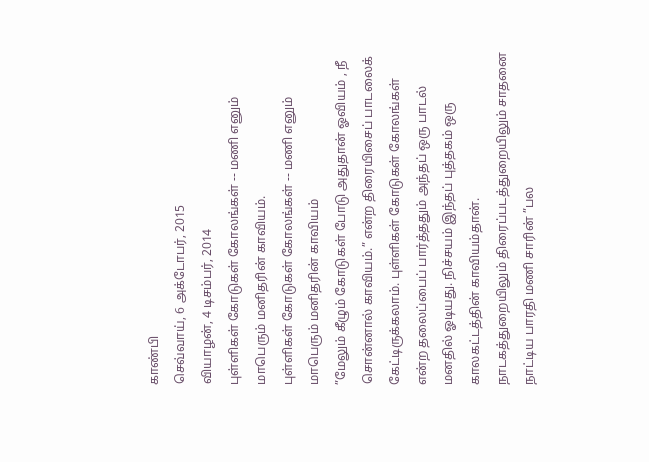காண்பி
செவ்வாய், 6 அக்டோபர், 2015
வியாழன், 4 டிசம்பர், 2014
புள்ளிகள் கோடுகள் கோலங்கள் -- மணி எனும் மாபெரும் மனிதரின் காவியம்.
புள்ளிகள் கோடுகள் கோலங்கள் -- மணி எனும் மாபெரும் மனிதரின் காவியம்
”மேலும் கீழும் கோடுகள் போடு அதுதான் ஓவியம் , நீ சொன்னால் காவியம்.” என்ற திரையிசைப் பாடலைக் கேட்டிருக்கலாம். புள்ளிகள் கோடுகள் கோலங்கள் என்ற தலைப்பைப் பார்த்ததும் அந்தப் ஒரு பாடல் மனதில் ஓடியது. நிச்சயம் இந்தப் புத்தகம் ஒரு காலகட்டத்தின் காவியம்தான்.
நாடகத்துறையிலும் திரைப்படத்துறையிலும் சாதனை நாட்டிய பாரதி மணி சாரின் ”பல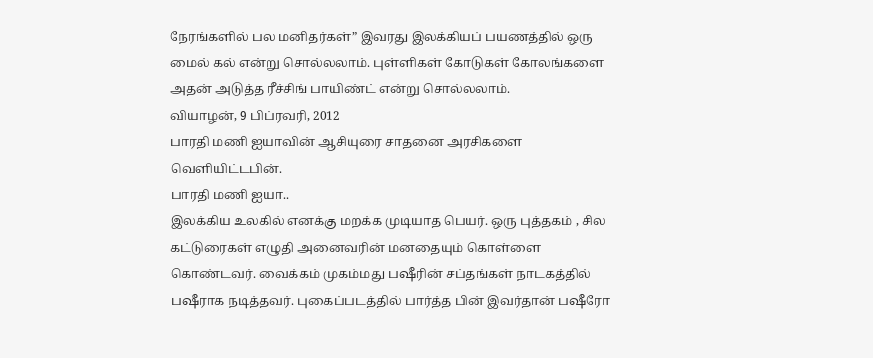நேரங்களில் பல மனிதர்கள்” இவரது இலக்கியப் பயணத்தில் ஒரு மைல் கல் என்று சொல்லலாம். புள்ளிகள் கோடுகள் கோலங்களை அதன் அடுத்த ரீச்சிங் பாயிண்ட் என்று சொல்லலாம்.
வியாழன், 9 பிப்ரவரி, 2012
பாரதி மணி ஐயாவின் ஆசியுரை சாதனை அரசிகளை வெளியிட்டபின்.
பாரதி மணி ஐயா..
இலக்கிய உலகில் எனக்கு மறக்க முடியாத பெயர். ஒரு புத்தகம் , சில கட்டுரைகள் எழுதி அனைவரின் மனதையும் கொள்ளை கொண்டவர். வைக்கம் முகம்மது பஷீரின் சப்தங்கள் நாடகத்தில் பஷீராக நடித்தவர். புகைப்படத்தில் பார்த்த பின் இவர்தான் பஷீரோ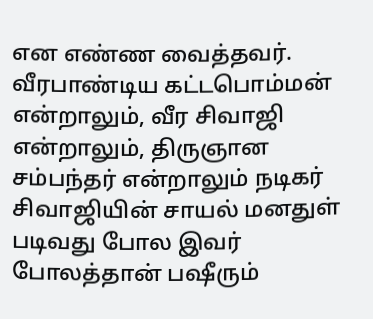என எண்ண வைத்தவர். வீரபாண்டிய கட்டபொம்மன் என்றாலும், வீர சிவாஜி என்றாலும், திருஞான சம்பந்தர் என்றாலும் நடிகர் சிவாஜியின் சாயல் மனதுள் படிவது போல இவர் போலத்தான் பஷீரும்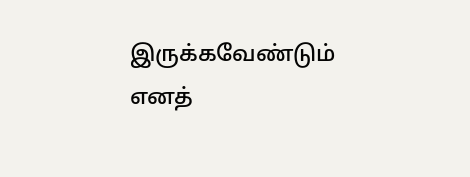இருக்கவேண்டும் எனத்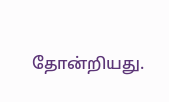தோன்றியது.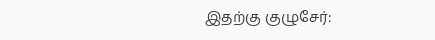இதற்கு குழுசேர்: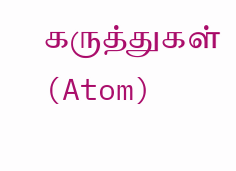கருத்துகள் (Atom)